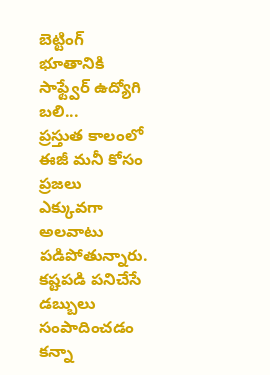బెట్టింగ్ భూతానికి సాఫ్ట్వేర్ ఉద్యోగి బలి...
ప్రస్తుత కాలంలో ఈజీ మనీ కోసం ప్రజలు ఎక్కువగా అలవాటు పడిపోతున్నారు. కష్టపడి పనిచేసే డబ్బులు సంపాదించడం కన్నా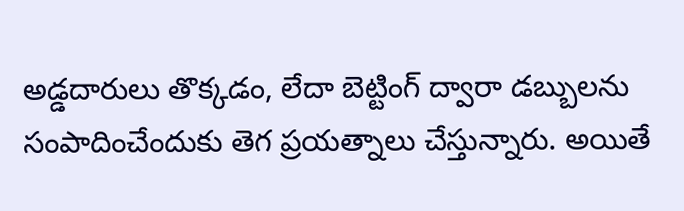అడ్డదారులు తొక్కడం, లేదా బెట్టింగ్ ద్వారా డబ్బులను సంపాదించేందుకు తెగ ప్రయత్నాలు చేస్తున్నారు. అయితే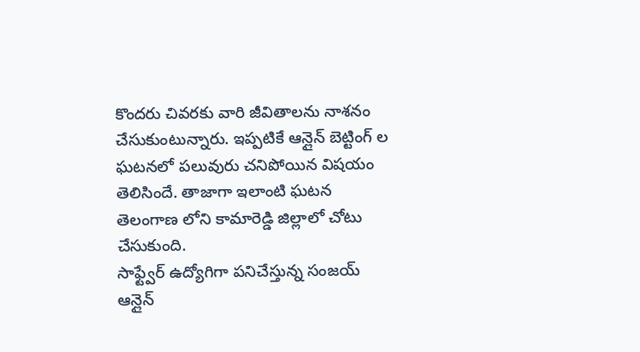కొందరు చివరకు వారి జీవితాలను నాశనం చేసుకుంటున్నారు. ఇప్పటికే ఆన్లైన్ బెట్టింగ్ ల ఘటనలో పలువురు చనిపోయిన విషయం తెలిసిందే. తాజాగా ఇలాంటి ఘటన తెలంగాణ లోని కామారెడ్డి జిల్లాలో చోటు చేసుకుంది.
సాఫ్ట్వేర్ ఉద్యోగిగా పనిచేస్తున్న సంజయ్ ఆన్లైన్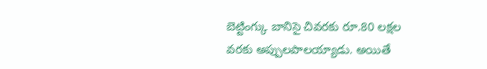బెట్టింగ్కు బానిసై చివరకు రూ.80 లక్షల వరకు అప్పులపాలయ్యాడు. అయితే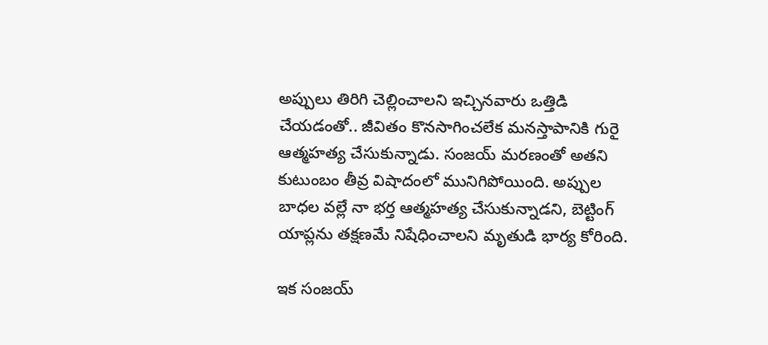అప్పులు తిరిగి చెల్లించాలని ఇచ్చినవారు ఒత్తిడి చేయడంతో.. జీవితం కొనసాగించలేక మనస్తాపానికి గురై ఆత్మహత్య చేసుకున్నాడు. సంజయ్ మరణంతో అతని కుటుంబం తీవ్ర విషాదంలో మునిగిపోయింది. అప్పుల బాధల వల్లే నా భర్త ఆత్మహత్య చేసుకున్నాడని, బెట్టింగ్ యాప్లను తక్షణమే నిషేధించాలని మృతుడి భార్య కోరింది.

ఇక సంజయ్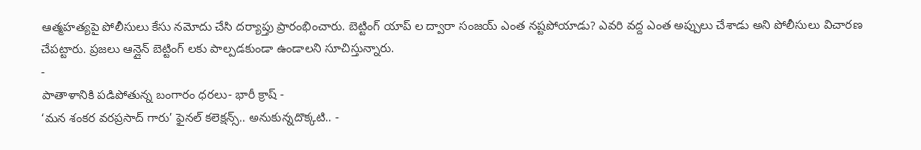ఆత్మహత్యపై పోలీసులు కేసు నమోదు చేసి దర్యాప్తు ప్రారంభించారు. బెట్టింగ్ యాప్ ల ద్వారా సంజయ్ ఎంత నష్టపోయాడు? ఎవరి వద్ద ఎంత అప్పులు చేశాడు అని పోలీసులు విచారణ చేపట్టారు. ప్రజలు ఆన్లైన్ బెట్టింగ్ లకు పాల్పడకుండా ఉండాలని సూచిస్తున్నారు.
-
పాతాళానికి పడిపోతున్న బంగారం ధరలు- భారీ క్రాష్ -
‘మన శంకర వరప్రసాద్ గారు’ ఫైనల్ కలెక్షన్స్.. అనుకున్నదొక్కటి.. -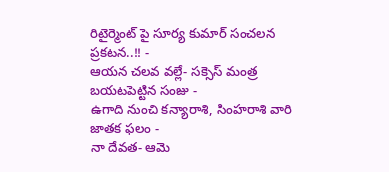రిటైర్మెంట్ పై సూర్య కుమార్ సంచలన ప్రకటన..!! -
ఆయన చలవ వల్లే- సక్సెస్ మంత్ర బయటపెట్టిన సంజు -
ఉగాది నుంచి కన్యారాశి, సింహరాశి వారి జాతక ఫలం -
నా దేవత- ఆమె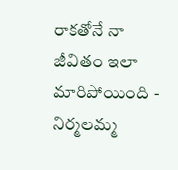రాకతోనే నా జీవితం ఇలా మారిపోయింది -
నిర్మలమ్మ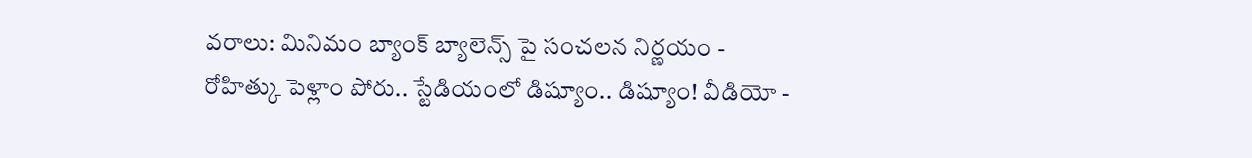వరాలు: మినిమం బ్యాంక్ బ్యాలెన్స్ పై సంచలన నిర్ణయం -
రోహిత్కు పెళ్లాం పోరు.. స్టేడియంలో డిష్యూం.. డిష్యూం! వీడియో -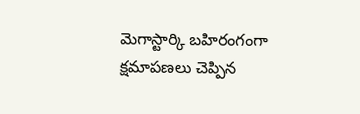మెగాస్టార్కి బహిరంగంగా క్షమాపణలు చెప్పిన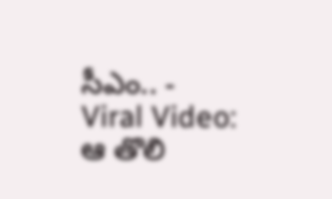సీఎం.. -
Viral Video: ఆ తొలి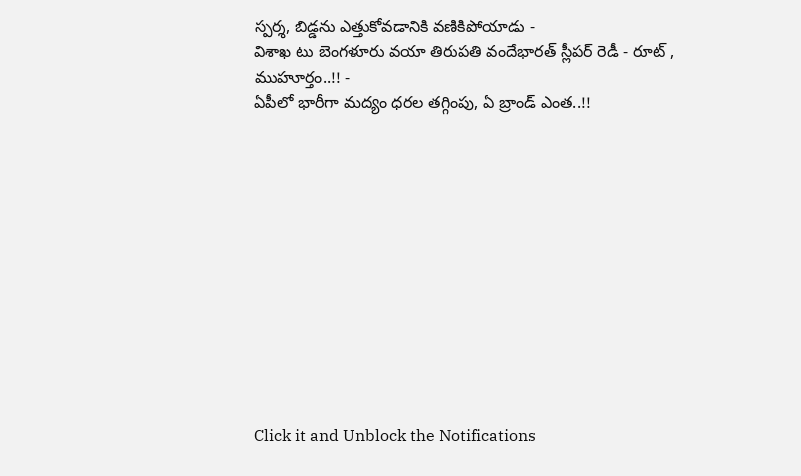స్పర్శ, బిడ్డను ఎత్తుకోవడానికి వణికిపోయాడు -
విశాఖ టు బెంగళూరు వయా తిరుపతి వందేభారత్ స్లీపర్ రెడీ - రూట్ , ముహూర్తం..!! -
ఏపీలో భారీగా మద్యం ధరల తగ్గింపు, ఏ బ్రాండ్ ఎంత..!!












Click it and Unblock the Notifications